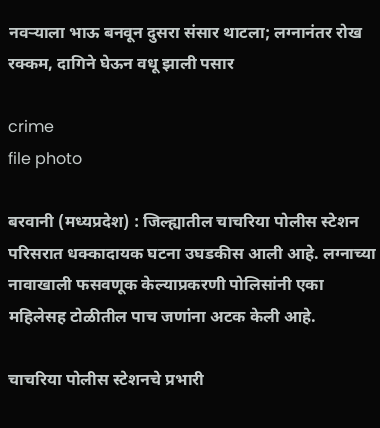नवऱ्याला भाऊ बनवून दुसरा संसार थाटला; लग्नानंतर रोख रक्कम, दागिने घेऊन वधू झाली पसार

crime
file photo

बरवानी (मध्यप्रदेश) : जिल्ह्यातील चाचरिया पोलीस स्टेशन परिसरात धक्कादायक घटना उघडकीस आली आहे. लग्नाच्या नावाखाली फसवणूक केल्याप्रकरणी पोलिसांनी एका महिलेसह टोळीतील पाच जणांना अटक केली आहे.

चाचरिया पोलीस स्टेशनचे प्रभारी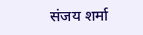संजय शर्मा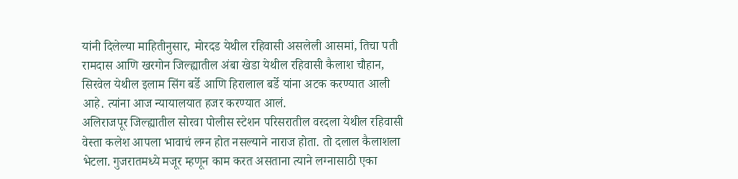यांनी दिलेल्या माहितीनुसार, मोरदड येथील रहिवासी असलेली आसमां, तिचा पती रामदास आणि खरगोन जिल्ह्यातील अंबा खेडा येथील रहिवासी कैलाश चौहान, सिरवेल येथील इलाम सिंग बर्डे आणि हिरालाल बर्डे यांना अटक करण्यात आली आहे. त्यांना आज न्यायालयात हजर करण्यात आलं.
अलिराजपूर जिल्ह्यातील सोरवा पोलीस स्टेशन परिसरातील वरदला येथील रहिवासी वेस्ता कलेश आपला भावाचं लग्न होत नसल्याने नाराज होता. तो दलाल कैलाशला भेटला. गुजरातमध्ये मजूर म्हणून काम करत असताना त्याने लग्नासाठी एका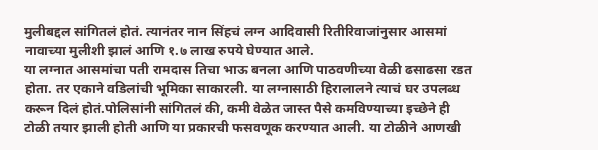मुलीबद्दल सांगितलं होतं. त्यानंतर नान सिंहचं लग्न आदिवासी रितीरिवाजांनुसार आसमां नावाच्या मुलीशी झालं आणि १.७ लाख रुपये घेण्यात आले.
या लग्नात आसमांचा पती रामदास तिचा भाऊ बनला आणि पाठवणीच्या वेळी ढसाढसा रडत होता. तर एकाने वडिलांची भूमिका साकारली. या लग्नासाठी हिरालालने त्याचं घर उपलब्ध करून दिलं होतं.पोलिसांनी सांगितलं की, कमी वेळेत जास्त पैसे कमविण्याच्या इच्छेने ही टोळी तयार झाली होती आणि या प्रकारची फसवणूक करण्यात आली. या टोळीने आणखी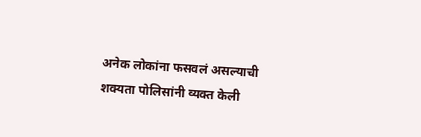अनेक लोकांना फसवलं असल्याची शक्यता पोलिसांनी व्यक्त केली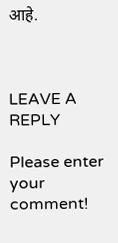आहे.



LEAVE A REPLY

Please enter your comment!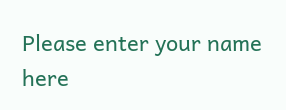Please enter your name here